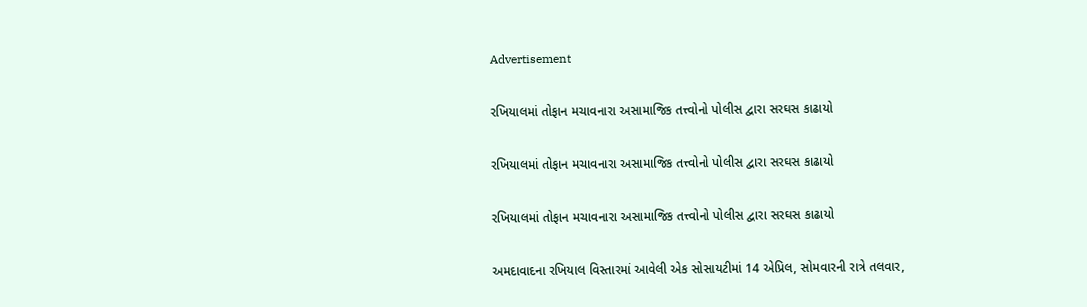Advertisement

રખિયાલમાં તોફાન મચાવનારા અસામાજિક તત્ત્વોનો પોલીસ દ્વારા સરઘસ કાઢાયો

રખિયાલમાં તોફાન મચાવનારા અસામાજિક તત્ત્વોનો પોલીસ દ્વારા સરઘસ કાઢાયો

રખિયાલમાં તોફાન મચાવનારા અસામાજિક તત્ત્વોનો પોલીસ દ્વારા સરઘસ કાઢાયો

અમદાવાદના રખિયાલ વિસ્તારમાં આવેલી એક સોસાયટીમાં 14 એપ્રિલ, સોમવારની રાત્રે તલવાર,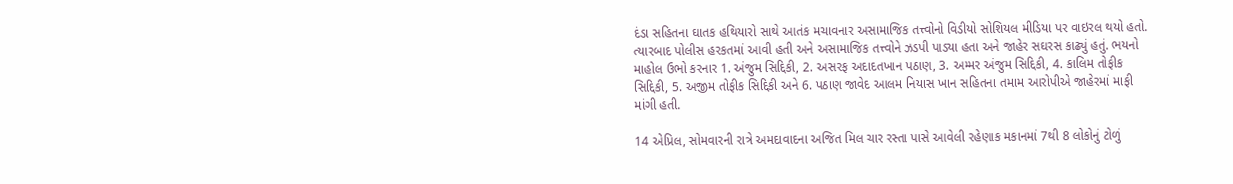દંડા સહિતના ઘાતક હથિયારો સાથે આતંક મચાવનાર અસામાજિક તત્ત્વોનો વિડીયો સોશિયલ મીડિયા પર વાઇરલ થયો હતો. ત્યારબાદ પોલીસ હરકતમાં આવી હતી અને અસામાજિક તત્ત્વોને ઝડપી પાડ્યા હતા અને જાહેર સઘરસ કાઢ્યું હતું. ભયનો માહોલ ઉભો કરનાર 1. અંજુમ સિદ્દિકી, 2. અસરફ અદાદતખાન પઠાણ, 3. અમ્મર અંજુમ સિદ્દિકી, 4. કાલિમ તોફીક સિદ્દિકી, 5. અજીમ તોફીક સિદ્દિકી અને 6. પઠાણ જાવેદ આલમ નિયાસ ખાન સહિતના તમામ આરોપીએ જાહેરમાં માફી માંગી હતી.

14 એપ્રિલ, સોમવારની રાત્રે અમદાવાદના અજિત મિલ ચાર રસ્તા પાસે આવેલી રહેણાક મકાનમાં 7થી 8 લોકોનું ટોળું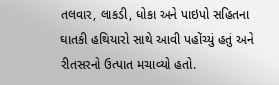તલવાર, લાકડી, ધોકા અને પાઇપો સહિતના ઘાતકી હથિયારો સાથે આવી પહોંચ્યું હતું અને રીતસરનો ઉત્પાત મચાવ્યો હતો.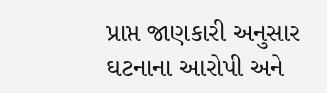પ્રાપ્ત જાણકારી અનુસાર ઘટનાના આરોપી અને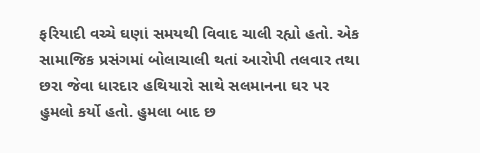ફરિયાદી વચ્ચે ઘણાં સમયથી વિવાદ ચાલી રહ્યો હતો. એક સામાજિક પ્રસંગમાં બોલાચાલી થતાં આરોપી તલવાર તથા છરા જેવા ધારદાર હથિયારો સાથે સલમાનના ઘર પર હુમલો કર્યો હતો. હુમલા બાદ છ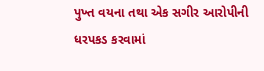પુખ્ત વયના તથા એક સગીર આરોપીની ધરપકડ કરવામાં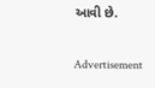આવી છે.

Advertisement